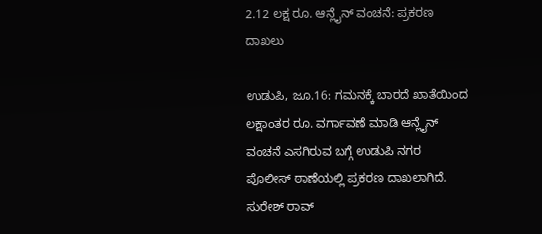2.12 ಲಕ್ಷ ರೂ. ಆನ್ಲೈನ್ ವಂಚನೆ: ಪ್ರಕರಣ ದಾಖಲು

ಉಡುಪಿ, ಜೂ.16: ಗಮನಕ್ಕೆ ಬಾರದೆ ಖಾತೆಯಿಂದ ಲಕ್ಷಾಂತರ ರೂ. ವರ್ಗಾವಣೆ ಮಾಡಿ ಆನ್ಲೈನ್ ವಂಚನೆ ಎಸಗಿರುವ ಬಗ್ಗೆ ಉಡುಪಿ ನಗರ ಪೊಲೀಸ್ ಠಾಣೆಯಲ್ಲಿ ಪ್ರಕರಣ ದಾಖಲಾಗಿದೆ.
ಸುರೇಶ್ ರಾವ್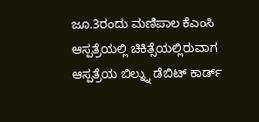ಜೂ.3ರಂದು ಮಣಿಪಾಲ ಕೆಎಂಸಿ ಆಸ್ಪತ್ರೆಯಲ್ಲಿ ಚಿಕಿತ್ಸೆಯಲ್ಲಿರುವಾಗ ಆಸ್ಪತ್ರೆಯ ಬಿಲ್ನ್ನು ಡೆಬಿಟ್ ಕಾರ್ಡ್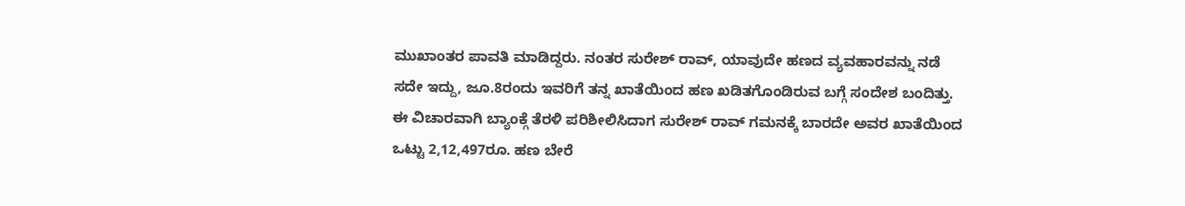ಮುಖಾಂತರ ಪಾವತಿ ಮಾಡಿದ್ದರು. ನಂತರ ಸುರೇಶ್ ರಾವ್, ಯಾವುದೇ ಹಣದ ವ್ಯವಹಾರವನ್ನು ನಡೆ ಸದೇ ಇದ್ದು, ಜೂ.8ರಂದು ಇವರಿಗೆ ತನ್ನ ಖಾತೆಯಿಂದ ಹಣ ಖಡಿತಗೊಂಡಿರುವ ಬಗ್ಗೆ ಸಂದೇಶ ಬಂದಿತ್ತು.
ಈ ವಿಚಾರವಾಗಿ ಬ್ಯಾಂಕ್ಗೆ ತೆರಳಿ ಪರಿಶೀಲಿಸಿದಾಗ ಸುರೇಶ್ ರಾವ್ ಗಮನಕ್ಕೆ ಬಾರದೇ ಅವರ ಖಾತೆಯಿಂದ ಒಟ್ಟು 2,12,497ರೂ. ಹಣ ಬೇರೆ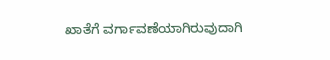ಖಾತೆಗೆ ವರ್ಗಾವಣೆಯಾಗಿರುವುದಾಗಿ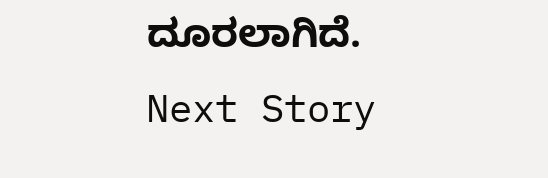ದೂರಲಾಗಿದೆ.
Next Story